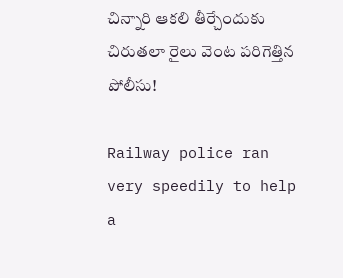చిన్నారి ఆకలి తీర్చేందుకు చిరుతలా రైలు వెంట పరిగెత్తిన పోలీసు!

Railway police ran very speedily to help a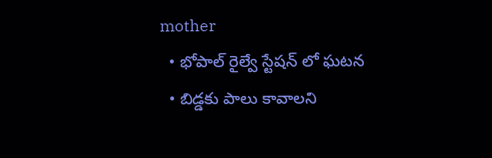mother
  • భోపాల్ రైల్వే స్టేషన్ లో ఘటన
  • బిడ్డకు పాలు కావాలని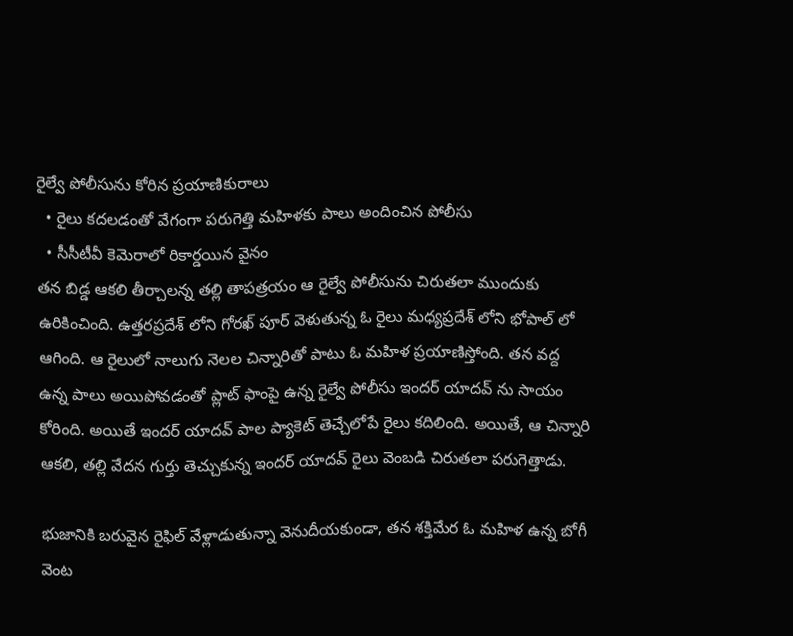రైల్వే పోలీసును కోరిన ప్రయాణికురాలు
  • రైలు కదలడంతో వేగంగా పరుగెత్తి మహిళకు పాలు అందించిన పోలీసు
  • సీసీటీవీ కెమెరాలో రికార్డయిన వైనం
తన బిడ్డ ఆకలి తీర్చాలన్న తల్లి తాపత్రయం ఆ రైల్వే పోలీసును చిరుతలా ముందుకు ఉరికించింది. ఉత్తరప్రదేశ్ లోని గోరఖ్ పూర్ వెళుతున్న ఓ రైలు మధ్యప్రదేశ్ లోని భోపాల్ లో ఆగింది. ఆ రైలులో నాలుగు నెలల చిన్నారితో పాటు ఓ మహిళ ప్రయాణిస్తోంది. తన వద్ద ఉన్న పాలు అయిపోవడంతో ప్లాట్ ఫాంపై ఉన్న రైల్వే పోలీసు ఇందర్ యాదవ్ ను సాయం కోరింది. అయితే ఇందర్ యాదవ్ పాల ప్యాకెట్ తెచ్చేలోపే రైలు కదిలింది. అయితే, ఆ చిన్నారి ఆకలి, తల్లి వేదన గుర్తు తెచ్చుకున్న ఇందర్ యాదవ్ రైలు వెంబడి చిరుతలా పరుగెత్తాడు.

భుజానికి బరువైన రైఫిల్ వేళ్లాడుతున్నా వెనుదీయకుండా, తన శక్తిమేర ఓ మహిళ ఉన్న బోగీ వెంట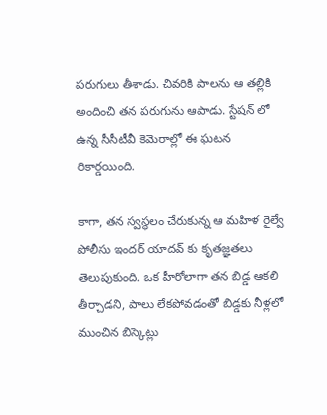పరుగులు తీశాడు. చివరికి పాలను ఆ తల్లికి అందించి తన పరుగును ఆపాడు. స్టేషన్ లో ఉన్న సీసీటీవీ కెమెరాల్లో ఈ ఘటన రికార్డయింది.

కాగా, తన స్వస్థలం చేరుకున్న ఆ మహిళ రైల్వే పోలీసు ఇందర్ యాదవ్ కు కృతజ్ఞతలు తెలుపుకుంది. ఒక హీరోలాగా తన బిడ్డ ఆకలి తీర్చాడని, పాలు లేకపోవడంతో బిడ్డకు నీళ్లలో ముంచిన బిస్కెట్లు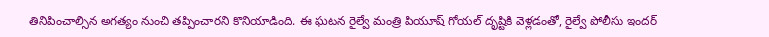తినిపించాల్సిన అగత్యం నుంచి తప్పించారని కొనియాడింది. ఈ ఘటన రైల్వే మంత్రి పియూష్ గోయల్ దృష్టికి వెళ్లడంతో, రైల్వే పోలీసు ఇందర్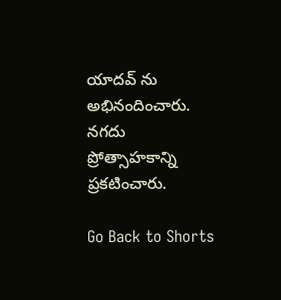యాదవ్ ను అభినందించారు. నగదు ప్రోత్సాహకాన్ని ప్రకటించారు.

Go Back to Shorts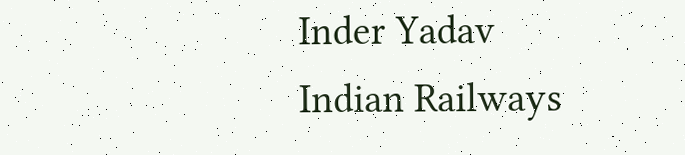Inder Yadav
Indian Railways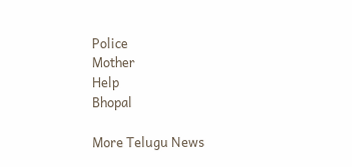Police
Mother
Help
Bhopal

More Telugu News